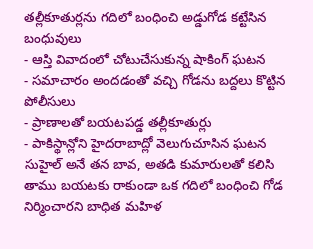తల్లీకూతుర్లను గదిలో బంధించి అడ్డుగోడ కట్టేసిన బంధువులు
- ఆస్తి వివాదంలో చోటుచేసుకున్న షాకింగ్ ఘటన
- సమాచారం అందడంతో వచ్చి గోడను బద్దలు కొట్టిన పోలీసులు
- ప్రాణాలతో బయటపడ్డ తల్లీకూతుర్లు
- పాకిస్థాన్లోని హైదరాబాద్లో వెలుగుచూసిన ఘటన
సుహైల్ అనే తన బావ, అతడి కుమారులతో కలిసి తాము బయటకు రాకుండా ఒక గదిలో బంధించి గోడ నిర్మించారని బాధిత మహిళ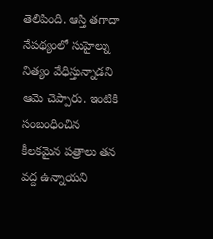తెలిపింది. ఆస్తి తగాదా నేపథ్యంలో సుహైల్ను నిత్యం వేధిస్తున్నాడని ఆమె చెప్పారు. ఇంటికి సంబంధించిన కీలకమైన పత్రాలు తన వద్ద ఉన్నాయని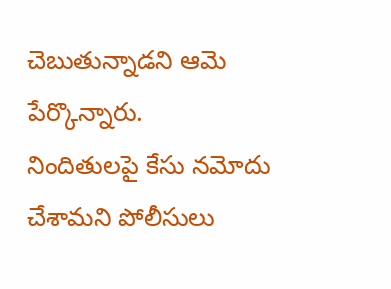చెబుతున్నాడని ఆమె పేర్కొన్నారు.
నిందితులపై కేసు నమోదు చేశామని పోలీసులు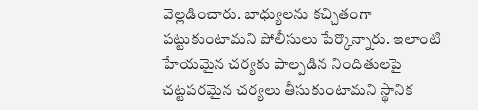వెల్లడించారు. బాధ్యులను కచ్చితంగా పట్టుకుంటామని పోలీసులు పేర్కొన్నారు. ఇలాంటి హేయమైన చర్యకు పాల్పడిన నిందితులపై చట్టపరమైన చర్యలు తీసుకుంటామని స్థానిక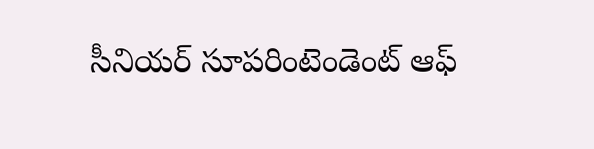సీనియర్ సూపరింటెండెంట్ ఆఫ్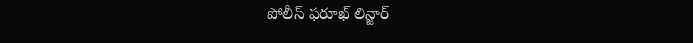పోలీస్ ఫరూఖ్ లిన్జార్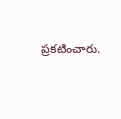ప్రకటించారు.